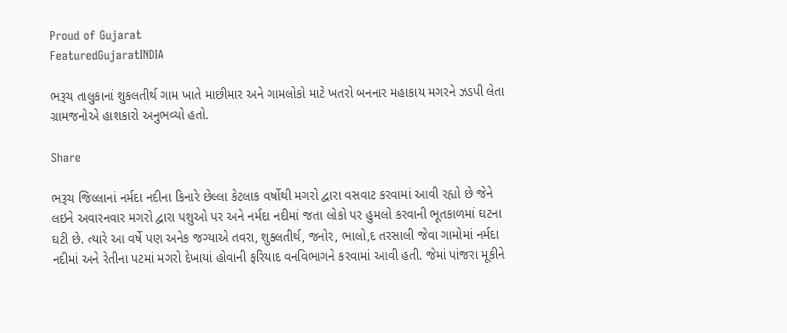Proud of Gujarat
FeaturedGujaratINDIA

ભરૂચ તાલુકાનાં શુકલતીર્થ ગામ ખાતે માછીમાર અને ગામલોકો માટે ખતરો બનનાર મહાકાય મગરને ઝડપી લેતા ગ્રામજનોએ હાશકારો અનુભવ્યો હતો.

Share

ભરૂચ જિલ્લાનાં નર્મદા નદીના કિનારે છેલ્લા કેટલાક વર્ષોથી મગરો દ્વારા વસવાટ કરવામાં આવી રહ્યો છે જેને લઇને અવારનવાર મગરો દ્વારા પશુઓ પર અને નર્મદા નદીમાં જતા લોકો પર હુમલો કરવાની ભૂતકાળમાં ઘટના ઘટી છે. ત્યારે આ વર્ષે પણ અનેક જગ્યાએ તવરા, શુક્લતીર્થ, જનોર, ભાલો,દ તરસાલી જેવા ગામોમાં નર્મદા નદીમાં અને રેતીના પટમાં મગરો દેખાયાં હોવાની ફરિયાદ વનવિભાગને કરવામાં આવી હતી. જેમાં પાંજરા મૂકીને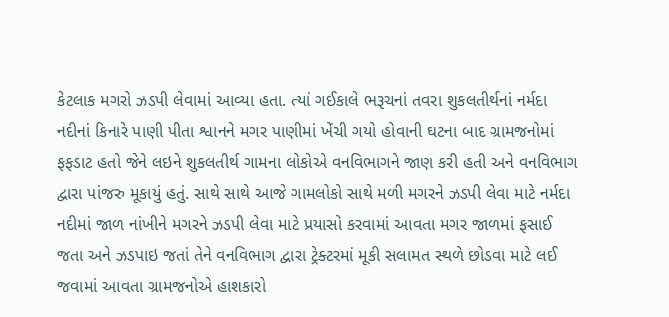કેટલાક મગરો ઝડપી લેવામાં આવ્યા હતા. ત્યાં ગઈકાલે ભરૂચનાં તવરા શુકલતીર્થનાં નર્મદા નદીનાં કિનારે પાણી પીતા શ્વાનને મગર પાણીમાં ખેંચી ગયો હોવાની ઘટના બાદ ગ્રામજનોમાં ફફડાટ હતો જેને લઇને શુકલતીર્થ ગામના લોકોએ વનવિભાગને જાણ કરી હતી અને વનવિભાગ દ્વારા પાંજરુ મૂકાયું હતું. સાથે સાથે આજે ગામલોકો સાથે મળી મગરને ઝડપી લેવા માટે નર્મદા નદીમાં જાળ નાંખીને મગરને ઝડપી લેવા માટે પ્રયાસો કરવામાં આવતા મગર જાળમાં ફસાઈ જતા અને ઝડપાઇ જતાં તેને વનવિભાગ દ્વારા ટ્રેક્ટરમાં મૂકી સલામત સ્થળે છોડવા માટે લઈ જવામાં આવતા ગ્રામજનોએ હાશકારો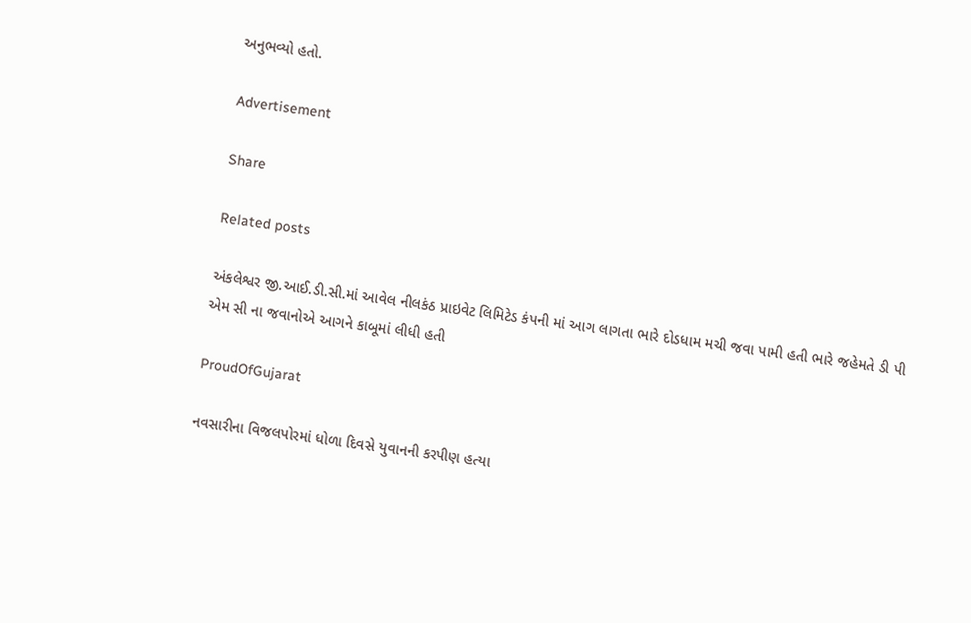અનુભવ્યો હતો.

Advertisement

Share

Related posts

અંકલેશ્વર જી.આઈ.ડી.સી.માં આવેલ નીલકંઠ પ્રાઇવેટ લિમિટેડ કંપની માં આગ લાગતા ભારે દોડધામ મચી જવા પામી હતી ભારે જહેમતે ડી પી એમ સી ના જવાનોએ આગને કાબૂમાં લીધી હતી

ProudOfGujarat

નવસારીના વિજલપોરમાં ધોળા દિવસે યુવાનની કરપીણ હત્યા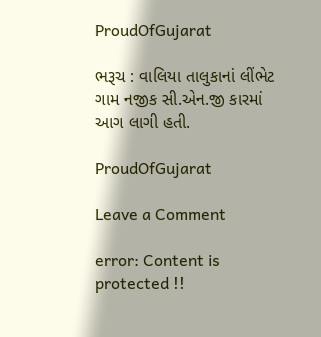ProudOfGujarat

ભરૂચ : વાલિયા તાલુકાનાં લીંભેટ ગામ નજીક સી.એન.જી કારમાં આગ લાગી હતી.

ProudOfGujarat

Leave a Comment

error: Content is protected !!